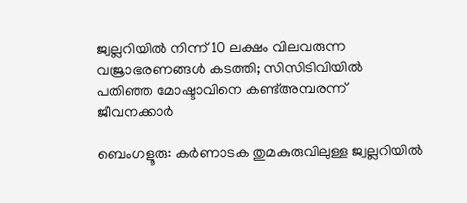ജ്വല്ലറിയിൽ നിന്ന് 10 ലക്ഷം വിലവരുന്ന വജ്രാഭരണങ്ങൾ കടത്തി; സിസിടിവിയിൽ പതിഞ്ഞ മോഷ്ടാവിനെ കണ്ട്അമ്പരന്ന് ജീവനക്കാർ

ബെംഗളൂരു: കർണാടക തുമകുരുവിലുള്ള ജ്വല്ലറിയിൽ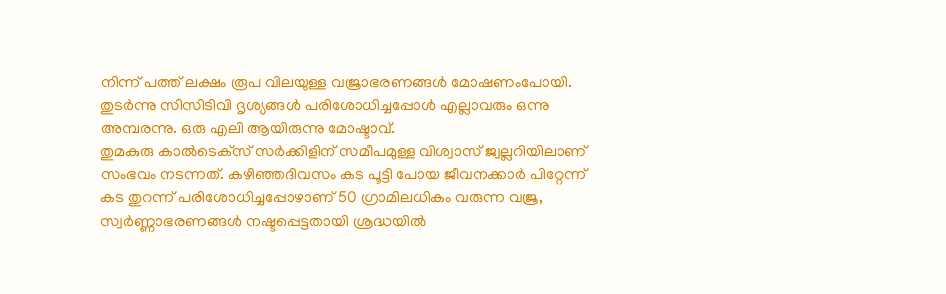നിന്ന് പത്ത് ലക്ഷം രൂപ വിലയുള്ള വജ്രാഭരണങ്ങൾ മോഷണംപോയി. തുടർന്നു സിസിടിവി ദൃശ്യങ്ങൾ പരിശോധിച്ചപ്പോൾ എല്ലാവരും ഒന്നു അമ്പരന്നു. ഒരു എലി ആയിരുന്നു മോഷ്ടാവ്.
തുമകുരു കാൽടെക്‌സ് സർക്കിളിന് സമീപമുള്ള വിശ്വാസ് ജ്വല്ലറിയിലാണ് സംഭവം നടന്നത്. കഴിഞ്ഞദിവസം കട പൂട്ടി പോയ ജീവനക്കാർ പിറ്റേന്ന് കട തുറന്ന് പരിശോധിച്ചപ്പോഴാണ് 50 ഗ്രാമിലധികം വരുന്ന വജ്ര, സ്വർണ്ണാഭരണങ്ങൾ നഷ്ടപ്പെട്ടതായി ശ്രദ്ധയിൽ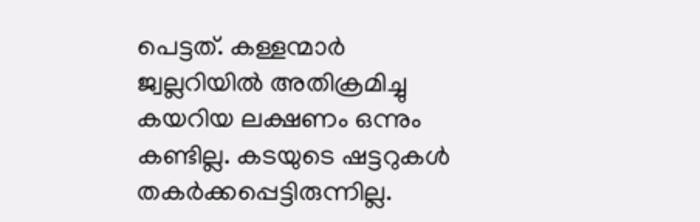പെട്ടത്. കള്ളന്മാർ ജ്വല്ലറിയിൽ അതിക്രമിച്ചു കയറിയ ലക്ഷണം ഒന്നും കണ്ടില്ല. കടയുടെ ഷട്ടറുകൾ തകർക്കപ്പെട്ടിരുന്നില്ല.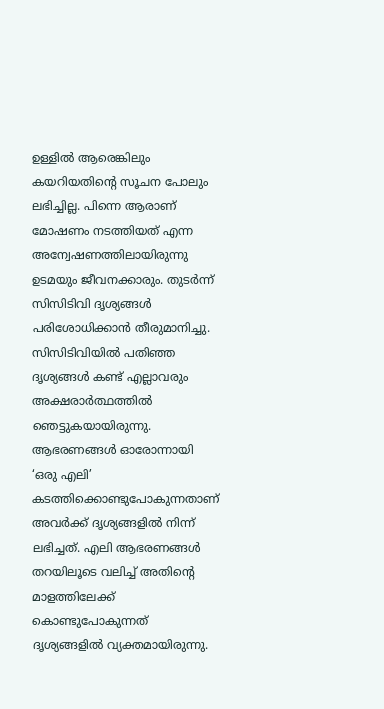ഉള്ളിൽ ആരെങ്കിലും കയറിയതിന്റെ സൂചന പോലും ലഭിച്ചില്ല. പിന്നെ ആരാണ് മോഷണം നടത്തിയത് എന്ന അന്വേഷണത്തിലായിരുന്നു ഉടമയും ജീവനക്കാരും. തുടർന്ന് സിസിടിവി ദൃശ്യങ്ങൾ പരിശോധിക്കാൻ തീരുമാനിച്ചു.
സിസിടിവിയിൽ പതിഞ്ഞ ദൃശ്യങ്ങൾ കണ്ട് എല്ലാവരും അക്ഷരാർത്ഥത്തിൽ ഞെട്ടുകയായിരുന്നു. ആഭരണങ്ങൾ ഓരോന്നായി ‘ഒരു എലി’ കടത്തിക്കൊണ്ടുപോകുന്നതാണ് അവർക്ക് ദൃശ്യങ്ങളിൽ നിന്ന് ലഭിച്ചത്. എലി ആഭരണങ്ങൾ തറയിലൂടെ വലിച്ച് അതിന്റെ മാളത്തിലേക്ക് കൊണ്ടുപോകുന്നത് ദൃശ്യങ്ങളിൽ വ്യക്തമായിരുന്നു.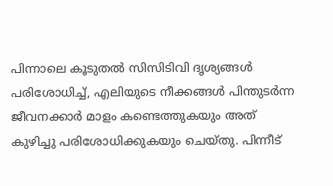പിന്നാലെ കൂടുതൽ സിസിടിവി ദൃശ്യങ്ങൾ പരിശോധിച്ച്, എലിയുടെ നീക്കങ്ങൾ പിന്തുടർന്ന ജീവനക്കാർ മാളം കണ്ടെത്തുകയും അത് കുഴിച്ചു പരിശോധിക്കുകയും ചെയ്തു. പിന്നീട്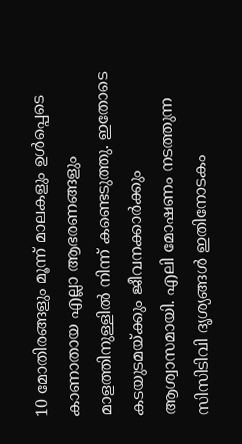10 മോതിരങ്ങളും മൂന്ന് മാലകളും ഉൾപ്പെടെ കാണാതായ എല്ലാ ആഭരണങ്ങളും മാളത്തിനുള്ളിൽ നിന്ന് കണ്ടെടുത്തു. ഇതോടെ കടയുടമയ്ക്കും ജീവനക്കാർക്കും ആശ്വാസമായി. എലി മോഷണം നടത്തുന്ന സിസിടിവി ദൃശ്യങ്ങൾ ഇതിനോടകം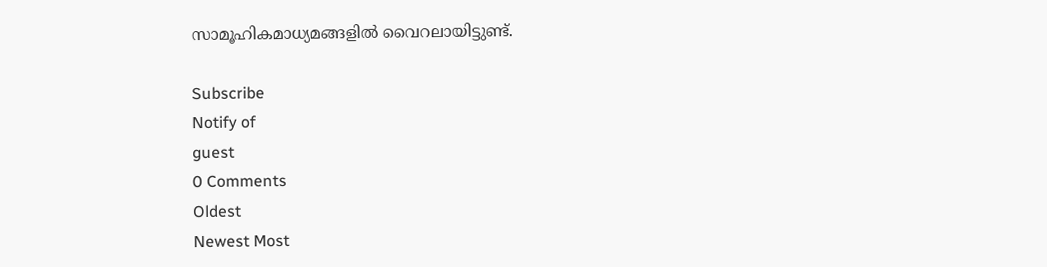സാമൂഹികമാധ്യമങ്ങളിൽ വൈറലായിട്ടുണ്ട്.

Subscribe
Notify of
guest
0 Comments
Oldest
Newest Most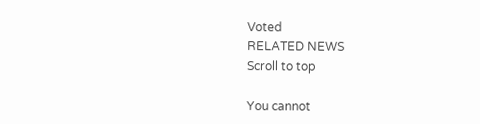Voted
RELATED NEWS
Scroll to top

You cannot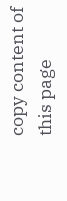copy content of this page